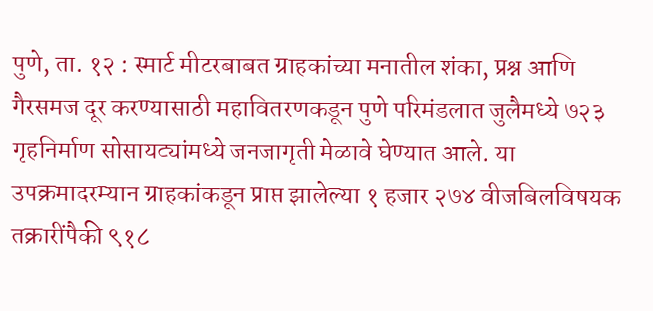पुणे, ता. १२ : स्मार्ट मीटरबाबत ग्राहकांच्या मनातील शंका, प्रश्न आणि गैरसमज दूर करण्यासाठी महावितरणकडून पुणे परिमंडलात जुलैमध्ये ७२३ गृहनिर्माण सोसायट्यांमध्ये जनजागृती मेळावे घेण्यात आले. या उपक्रमादरम्यान ग्राहकांकडून प्राप्त झालेल्या १ हजार २७४ वीजबिलविषयक तक्रारींपैकी ९१८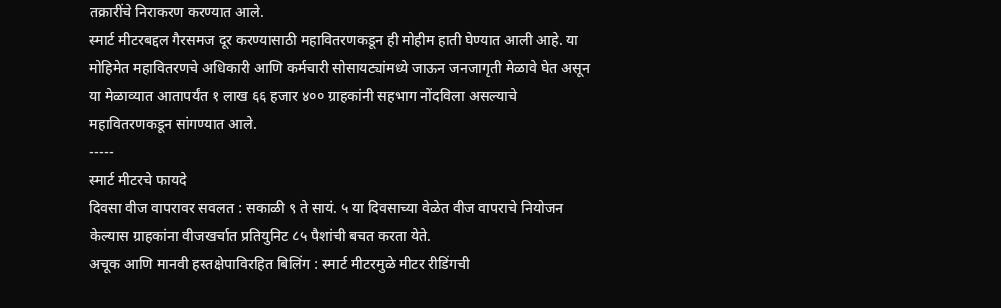तक्रारींचे निराकरण करण्यात आले.
स्मार्ट मीटरबद्दल गैरसमज दूर करण्यासाठी महावितरणकडून ही मोहीम हाती घेण्यात आली आहे. या मोहिमेत महावितरणचे अधिकारी आणि कर्मचारी सोसायट्यांमध्ये जाऊन जनजागृती मेळावे घेत असून या मेळाव्यात आतापर्यंत १ लाख ६६ हजार ४०० ग्राहकांनी सहभाग नोंदविला असल्याचे महावितरणकडून सांगण्यात आले.
-----
स्मार्ट मीटरचे फायदे
दिवसा वीज वापरावर सवलत : सकाळी ९ ते सायं. ५ या दिवसाच्या वेळेत वीज वापराचे नियोजन केल्यास ग्राहकांना वीजखर्चात प्रतियुनिट ८५ पैशांची बचत करता येते.
अचूक आणि मानवी हस्तक्षेपाविरहित बिलिंग : स्मार्ट मीटरमुळे मीटर रीडिंगची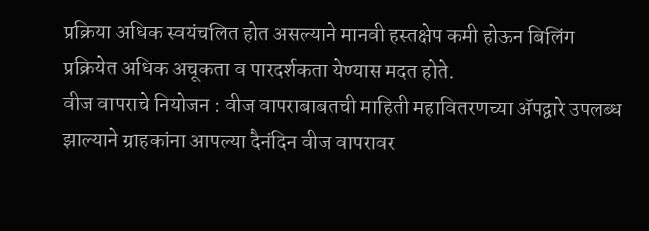प्रक्रिया अधिक स्वयंचलित होत असल्याने मानवी हस्तक्षेप कमी होऊन बिलिंग प्रक्रियेत अधिक अचूकता व पारदर्शकता येण्यास मदत होते.
वीज वापराचे नियोजन : वीज वापराबाबतची माहिती महावितरणच्या ॲपद्वारे उपलब्ध झाल्याने ग्राहकांना आपल्या दैनंदिन वीज वापरावर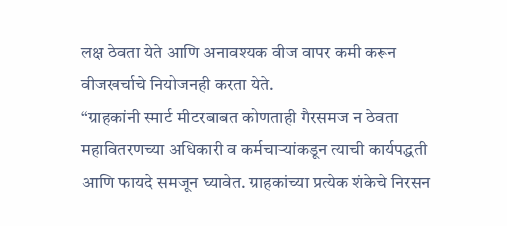लक्ष ठेवता येते आणि अनावश्यक वीज वापर कमी करून वीजखर्चाचे नियोजनही करता येते.
“ग्राहकांनी स्मार्ट मीटरबाबत कोणताही गैरसमज न ठेवता महावितरणच्या अधिकारी व कर्मचाऱ्यांकडून त्याची कार्यपद्धती आणि फायदे समजून घ्यावेत. ग्राहकांच्या प्रत्येक शंकेचे निरसन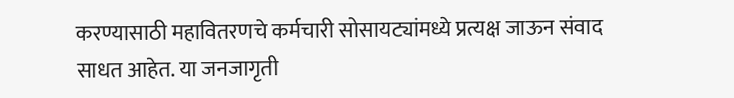करण्यासाठी महावितरणचे कर्मचारी सोसायट्यांमध्ये प्रत्यक्ष जाऊन संवाद साधत आहेत. या जनजागृती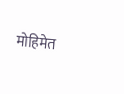मोहिमेत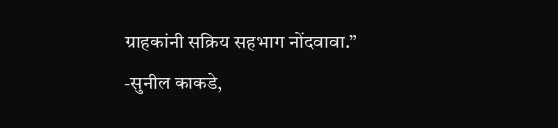ग्राहकांनी सक्रिय सहभाग नोंदवावा.”
-सुनील काकडे,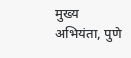मुख्य अभियंता, पुणे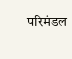परिमंडल